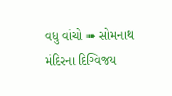વધુ વાંચો ➠ સોમનાથ મંદિરના દિગ્વિજય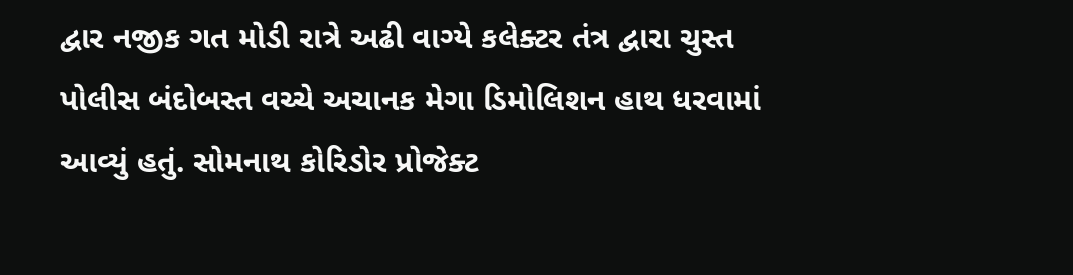દ્વાર નજીક ગત મોડી રાત્રે અઢી વાગ્યે કલેક્ટર તંત્ર દ્વારા ચુસ્ત પોલીસ બંદોબસ્ત વચ્ચે અચાનક મેગા ડિમોલિશન હાથ ધરવામાં આવ્યું હતું. સોમનાથ કોરિડોર પ્રોજેક્ટ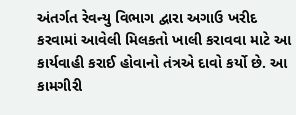અંતર્ગત રેવન્યુ વિભાગ દ્વારા અગાઉ ખરીદ કરવામાં આવેલી મિલકતો ખાલી કરાવવા માટે આ કાર્યવાહી કરાઈ હોવાનો તંત્રએ દાવો કર્યો છે. આ કામગીરી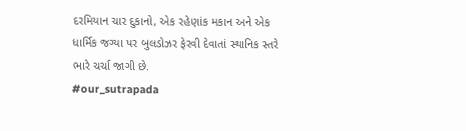દરમિયાન ચાર દુકાનો, એક રહેણાંક મકાન અને એક ધાર્મિક જગ્યા પર બુલડોઝર ફેરવી દેવાતાં સ્થાનિક સ્તરે ભારે ચર્ચા જાગી છે.
#our_sutrapada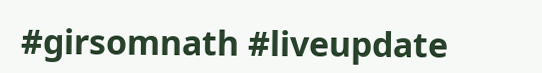#girsomnath #liveupdate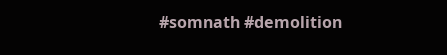#somnath #demolition